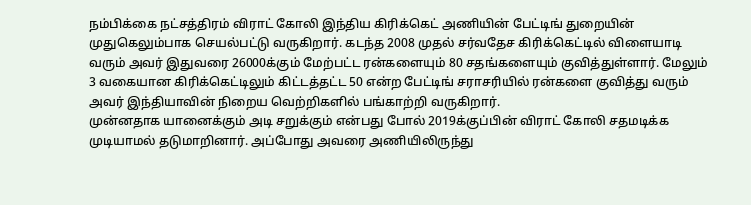நம்பிக்கை நட்சத்திரம் விராட் கோலி இந்திய கிரிக்கெட் அணியின் பேட்டிங் துறையின் முதுகெலும்பாக செயல்பட்டு வருகிறார். கடந்த 2008 முதல் சர்வதேச கிரிக்கெட்டில் விளையாடி வரும் அவர் இதுவரை 26000க்கும் மேற்பட்ட ரன்களையும் 80 சதங்களையும் குவித்துள்ளார். மேலும் 3 வகையான கிரிக்கெட்டிலும் கிட்டத்தட்ட 50 என்ற பேட்டிங் சராசரியில் ரன்களை குவித்து வரும் அவர் இந்தியாவின் நிறைய வெற்றிகளில் பங்காற்றி வருகிறார்.
முன்னதாக யானைக்கும் அடி சறுக்கும் என்பது போல் 2019க்குப்பின் விராட் கோலி சதமடிக்க முடியாமல் தடுமாறினார். அப்போது அவரை அணியிலிருந்து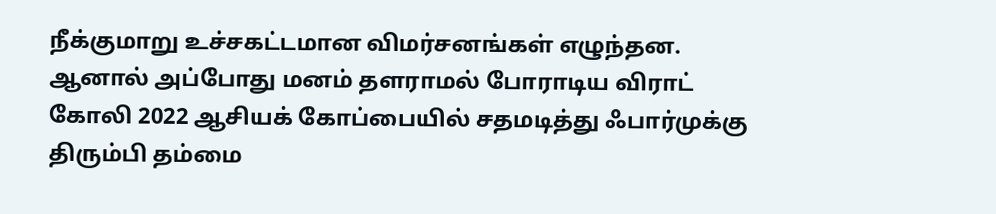நீக்குமாறு உச்சகட்டமான விமர்சனங்கள் எழுந்தன. ஆனால் அப்போது மனம் தளராமல் போராடிய விராட் கோலி 2022 ஆசியக் கோப்பையில் சதமடித்து ஃபார்முக்கு திரும்பி தம்மை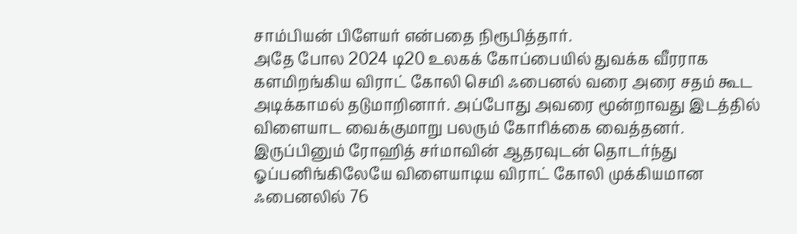சாம்பியன் பிளேயர் என்பதை நிரூபித்தார்.
அதே போல 2024 டி20 உலகக் கோப்பையில் துவக்க வீரராக களமிறங்கிய விராட் கோலி செமி ஃபைனல் வரை அரை சதம் கூட அடிக்காமல் தடுமாறினார். அப்போது அவரை மூன்றாவது இடத்தில் விளையாட வைக்குமாறு பலரும் கோரிக்கை வைத்தனர். இருப்பினும் ரோஹித் சர்மாவின் ஆதரவுடன் தொடர்ந்து ஓப்பனிங்கிலேயே விளையாடிய விராட் கோலி முக்கியமான ஃபைனலில் 76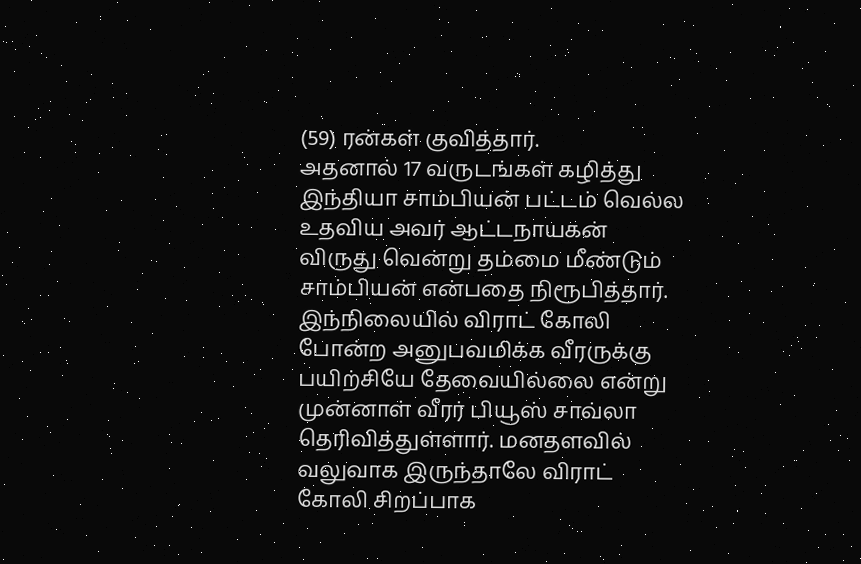(59) ரன்கள் குவித்தார்.
அதனால் 17 வருடங்கள் கழித்து இந்தியா சாம்பியன் பட்டம் வெல்ல உதவிய அவர் ஆட்டநாயகன் விருது வென்று தம்மை மீண்டும் சாம்பியன் என்பதை நிரூபித்தார். இந்நிலையில் விராட் கோலி போன்ற அனுபவமிக்க வீரருக்கு பயிற்சியே தேவையில்லை என்று முன்னாள் வீரர் பியூஸ் சாவ்லா தெரிவித்துள்ளார். மனதளவில் வலுவாக இருந்தாலே விராட் கோலி சிறப்பாக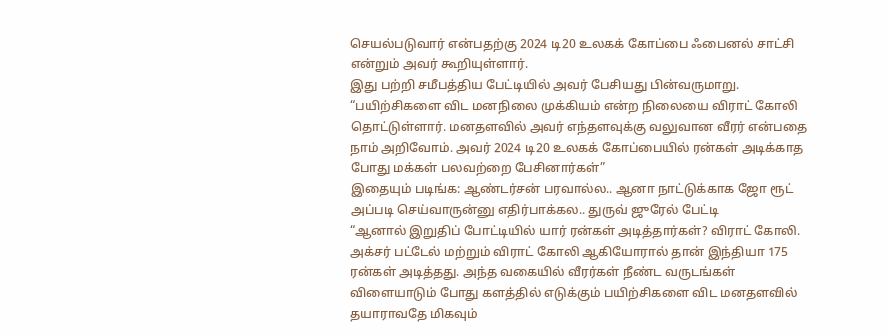செயல்படுவார் என்பதற்கு 2024 டி20 உலகக் கோப்பை ஃபைனல் சாட்சி என்றும் அவர் கூறியுள்ளார்.
இது பற்றி சமீபத்திய பேட்டியில் அவர் பேசியது பின்வருமாறு. “பயிற்சிகளை விட மனநிலை முக்கியம் என்ற நிலையை விராட் கோலி தொட்டுள்ளார். மனதளவில் அவர் எந்தளவுக்கு வலுவான வீரர் என்பதை நாம் அறிவோம். அவர் 2024 டி20 உலகக் கோப்பையில் ரன்கள் அடிக்காத போது மக்கள் பலவற்றை பேசினார்கள்”
இதையும் படிங்க: ஆண்டர்சன் பரவால்ல.. ஆனா நாட்டுக்காக ஜோ ரூட் அப்படி செய்வாருன்னு எதிர்பாக்கல.. துருவ் ஜுரேல் பேட்டி
“ஆனால் இறுதிப் போட்டியில் யார் ரன்கள் அடித்தார்கள்? விராட் கோலி. அக்சர் பட்டேல் மற்றும் விராட் கோலி ஆகியோரால் தான் இந்தியா 175 ரன்கள் அடித்தது. அந்த வகையில் வீரர்கள் நீண்ட வருடங்கள் விளையாடும் போது களத்தில் எடுக்கும் பயிற்சிகளை விட மனதளவில் தயாராவதே மிகவும்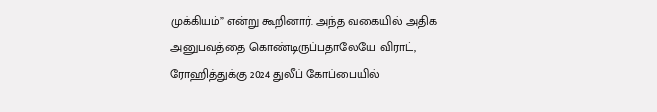முக்கியம்” என்று கூறினார். அந்த வகையில் அதிக அனுபவத்தை கொண்டிருப்பதாலேயே விராட், ரோஹித்துக்கு 2024 துலீப் கோப்பையில்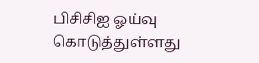பிசிசிஐ ஓய்வு கொடுத்துள்ளது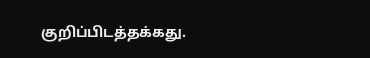குறிப்பிடத்தக்கது.